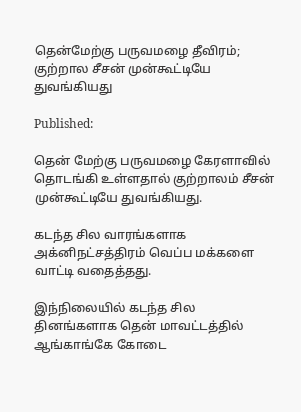தென்மேற்கு பருவமழை தீவிரம்; குற்றால சீசன் முன்கூட்டியே துவங்கியது

Published:

தென் மேற்கு பருவமழை கேரளாவில் தொடங்கி உள்ளதால் குற்றாலம் சீசன் முன்கூட்டியே துவங்கியது.

கடந்த சில வாரங்களாக அக்னிநட்சத்திரம் வெப்ப மக்களை வாட்டி வதைத்தது.

இந்நிலையில் கடந்த சில தினங்களாக தென் மாவட்டத்தில் ஆங்காங்கே கோடை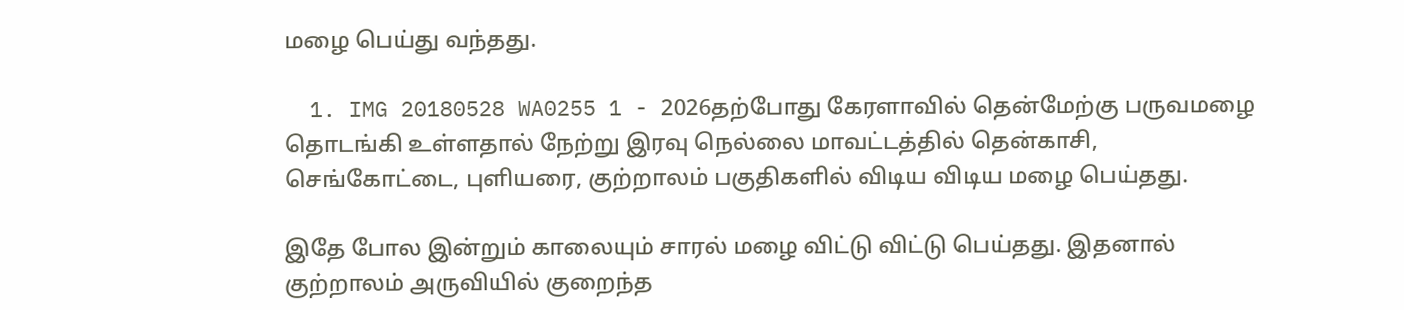மழை பெய்து வந்தது.

  1. IMG 20180528 WA0255 1 - 2026தற்போது கேரளாவில் தென்மேற்கு பருவமழை தொடங்கி உள்ளதால் நேற்று இரவு நெல்லை மாவட்டத்தில் தென்காசி, செங்கோட்டை, புளியரை, குற்றாலம் பகுதிகளில் விடிய விடிய மழை பெய்தது.

இதே போல இன்றும் காலையும் சாரல் மழை விட்டு விட்டு பெய்தது. இதனால் குற்றாலம் அருவியில் குறைந்த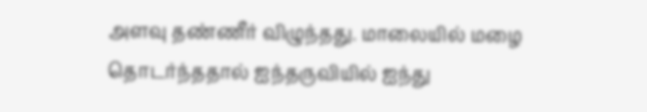அளவு தண்ணீர் விழுந்தது. மாலையில் மழை தொடர்ந்ததால் ஐந்தருவியில் ஐந்து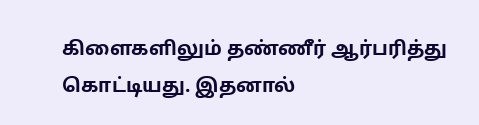கிளைகளிலும் தண்ணீர் ஆர்பரித்து கொட்டியது. இதனால்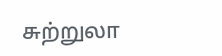சுற்றுலா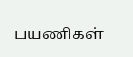பயணிகள்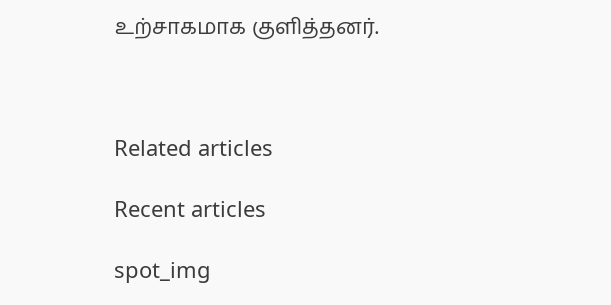உற்சாகமாக குளித்தனர்.



Related articles

Recent articles

spot_img